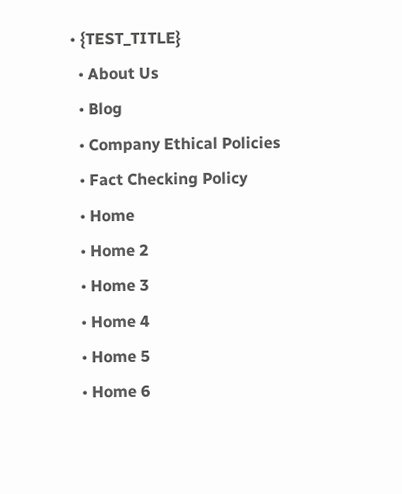• {TEST_TITLE}
  • About Us
  • Blog
  • Company Ethical Policies
  • Fact Checking Policy
  • Home
  • Home 2
  • Home 3
  • Home 4
  • Home 5
  • Home 6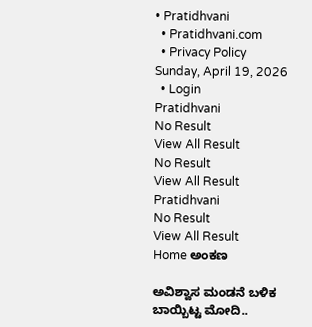• Pratidhvani
  • Pratidhvani.com
  • Privacy Policy
Sunday, April 19, 2026
  • Login
Pratidhvani
No Result
View All Result
No Result
View All Result
Pratidhvani
No Result
View All Result
Home ಅಂಕಣ

ಅವಿಶ್ವಾಸ ಮಂಡನೆ ಬಳಿಕ ಬಾಯ್ಬಿಟ್ಟ ಮೋದಿ..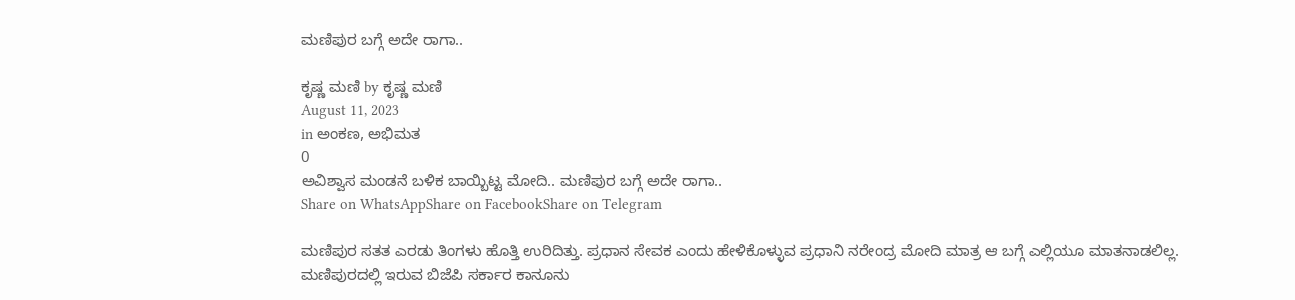ಮಣಿಪುರ ಬಗ್ಗೆ ಅದೇ ರಾಗಾ..

ಕೃಷ್ಣ ಮಣಿ by ಕೃಷ್ಣ ಮಣಿ
August 11, 2023
in ಅಂಕಣ, ಅಭಿಮತ
0
ಅವಿಶ್ವಾಸ ಮಂಡನೆ ಬಳಿಕ ಬಾಯ್ಬಿಟ್ಟ ಮೋದಿ.. ಮಣಿಪುರ ಬಗ್ಗೆ ಅದೇ ರಾಗಾ..
Share on WhatsAppShare on FacebookShare on Telegram

ಮಣಿಪುರ ಸತತ ಎರಡು ತಿಂಗಳು ಹೊತ್ತಿ ಉರಿದಿತ್ತು. ಪ್ರಧಾನ ಸೇವಕ ಎಂದು ಹೇಳಿಕೊಳ್ಳುವ ಪ್ರಧಾನಿ ನರೇಂದ್ರ ಮೋದಿ ಮಾತ್ರ ಆ ಬಗ್ಗೆ ಎಲ್ಲಿಯೂ ಮಾತನಾಡಲಿಲ್ಲ. ಮಣಿಪುರದಲ್ಲಿ ಇರುವ ಬಿಜೆಪಿ ಸರ್ಕಾರ ಕಾನೂನು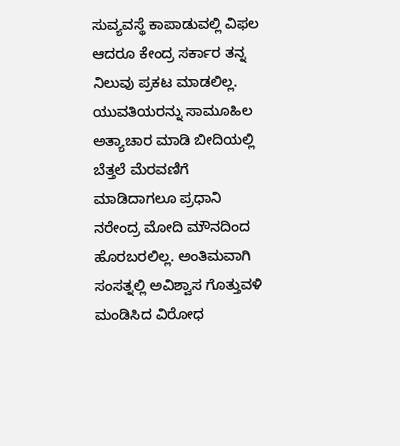ಸುವ್ಯವಸ್ಥೆ ಕಾಪಾಡುವಲ್ಲಿ ವಿಫಲ ಆದರೂ ಕೇಂದ್ರ ಸರ್ಕಾರ ತನ್ನ ನಿಲುವು ಪ್ರಕಟ ಮಾಡಲಿಲ್ಲ. ಯುವತಿಯರನ್ನು ಸಾಮೂಹಿಲ ಅತ್ಯಾಚಾರ ಮಾಡಿ ಬೀದಿಯಲ್ಲಿ ಬೆತ್ತಲೆ ಮೆರವಣಿಗೆ ಮಾಡಿದಾಗಲೂ ಪ್ರಧಾನಿ ನರೇಂದ್ರ ಮೋದಿ ಮೌನದಿಂದ ಹೊರಬರಲಿಲ್ಲ. ಅಂತಿಮವಾಗಿ ಸಂಸತ್ನಲ್ಲಿ ಅವಿಶ್ವಾಸ ಗೊತ್ತುವಳಿ ಮಂಡಿಸಿದ ವಿರೋಧ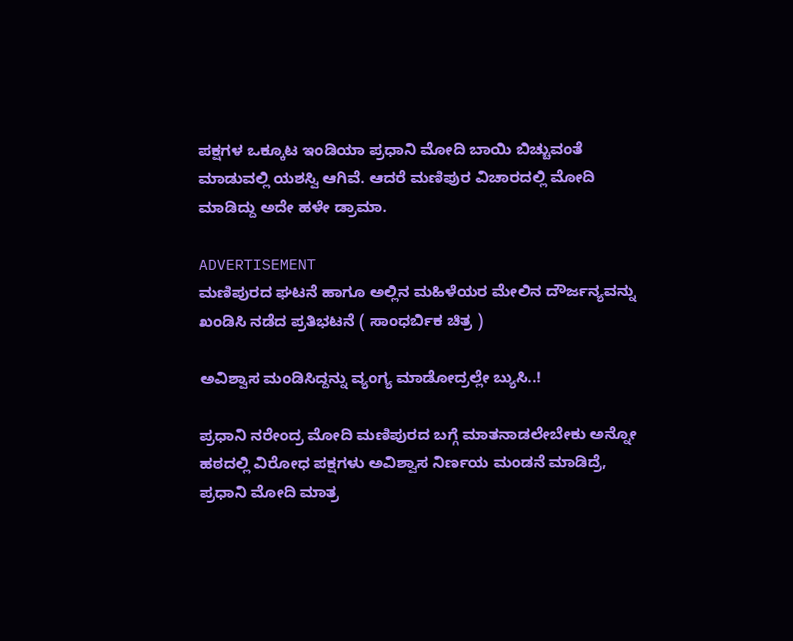ಪಕ್ಷಗಳ ಒಕ್ಕೂಟ ಇಂಡಿಯಾ ಪ್ರಧಾನಿ ಮೋದಿ ಬಾಯಿ ಬಿಚ್ಚುವಂತೆ ಮಾಡುವಲ್ಲಿ ಯಶಸ್ವಿ ಆಗಿವೆ. ಆದರೆ ಮಣಿಪುರ ವಿಚಾರದಲ್ಲಿ ಮೋದಿ ಮಾಡಿದ್ದು ಅದೇ ಹಳೇ ಡ್ರಾಮಾ.

ADVERTISEMENT
ಮಣಿಪುರದ ಘಟನೆ ಹಾಗೂ ಅಲ್ಲಿನ ಮಹಿಳೆಯರ ಮೇಲಿನ ದೌರ್ಜನ್ಯವನ್ನು ಖಂಡಿಸಿ ನಡೆದ ಪ್ರತಿಭಟನೆ ( ಸಾಂಧರ್ಬಿಕ ಚಿತ್ರ )

ಅವಿಶ್ವಾಸ ಮಂಡಿಸಿದ್ದನ್ನು ವ್ಯಂಗ್ಯ ಮಾಡೋದ್ರಲ್ಲೇ ಬ್ಯುಸಿ..!

ಪ್ರಧಾನಿ ನರೇಂದ್ರ ಮೋದಿ ಮಣಿಪುರದ ಬಗ್ಗೆ ಮಾತನಾಡಲೇಬೇಕು ಅನ್ನೋ ಹಠದಲ್ಲಿ ವಿರೋಧ ಪಕ್ಷಗಳು ಅವಿಶ್ವಾಸ ನಿರ್ಣಯ ಮಂಡನೆ ಮಾಡಿದ್ರೆ, ಪ್ರಧಾನಿ ಮೋದಿ ಮಾತ್ರ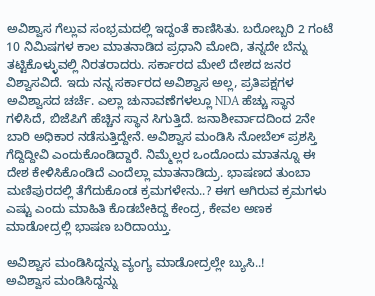ಅವಿಶ್ವಾಸ ಗೆಲ್ಲುವ ಸಂಭ್ರಮದಲ್ಲಿ ಇದ್ದಂತೆ ಕಾಣಿಸಿತು. ಬರೋಬ್ಬರಿ 2 ಗಂಟೆ 10 ನಿಮಿಷಗಳ ಕಾಲ ಮಾತನಾಡಿದ ಪ್ರಧಾನಿ ಮೋದಿ, ತನ್ನದೇ ಬೆನ್ನು ತಟ್ಟಿಕೊಳ್ಳುವಲ್ಲಿ ನಿರತರಾದರು. ಸರ್ಕಾರದ ಮೇಲೆ ದೇಶದ ಜನರ ವಿಶ್ವಾಸವಿದೆ. ಇದು ನನ್ನ ಸರ್ಕಾರದ ಅವಿಶ್ವಾಸ ಅಲ್ಲ, ಪ್ರತಿಪಕ್ಷಗಳ ಅವಿಶ್ವಾಸದ ಚರ್ಚೆ. ಎಲ್ಲಾ ಚುನಾವಣೆಗಳಲ್ಲೂ NDA ಹೆಚ್ಚು ಸ್ಥಾನ ಗಳಿಸಿದೆ, ಬಿಜೆಪಿಗೆ ಹೆಚ್ಚಿನ ಸ್ಥಾನ ಸಿಗುತ್ತಿದೆ. ಜನಾಶೀರ್ವಾದದಿಂದ 2ನೇ ಬಾರಿ ಅಧಿಕಾರ ನಡೆಸುತ್ತಿದ್ದೇನೆ. ಅವಿಶ್ವಾಸ ಮಂಡಿಸಿ ನೋಬೆಲ್ ಪ್ರಶಸ್ತಿ ಗೆದ್ದಿದ್ದೀವಿ ಎಂದುಕೊಂಡಿದ್ದಾರೆ. ನಿಮ್ಮೆಲ್ಲರ ಒಂದೊಂದು ಮಾತನ್ನೂ ಈ ದೇಶ ಕೇಳಿಸಿಕೊಂಡಿದೆ ಎಂದೆಲ್ಲಾ ಮಾತನಾಡಿದ್ರು. ಭಾಷಣದ ತುಂಬಾ ಮಣಿಪುರದಲ್ಲಿ ತೆಗೆದುಕೊಂಡ ಕ್ರಮಗಳೇನು..? ಈಗ ಆಗಿರುವ ಕ್ರಮಗಳು ಎಷ್ಟು ಎಂದು ಮಾಹಿತಿ ಕೊಡಬೇಕಿದ್ದ ಕೇಂದ್ರ, ಕೇವಲ ಅಣಕ ಮಾಡೋದ್ರಲ್ಲಿ ಭಾಷಣ ಬರಿದಾಯ್ತು.

ಅವಿಶ್ವಾಸ ಮಂಡಿಸಿದ್ದನ್ನು ವ್ಯಂಗ್ಯ ಮಾಡೋದ್ರಲ್ಲೇ ಬ್ಯುಸಿ..!
ಅವಿಶ್ವಾಸ ಮಂಡಿಸಿದ್ದನ್ನು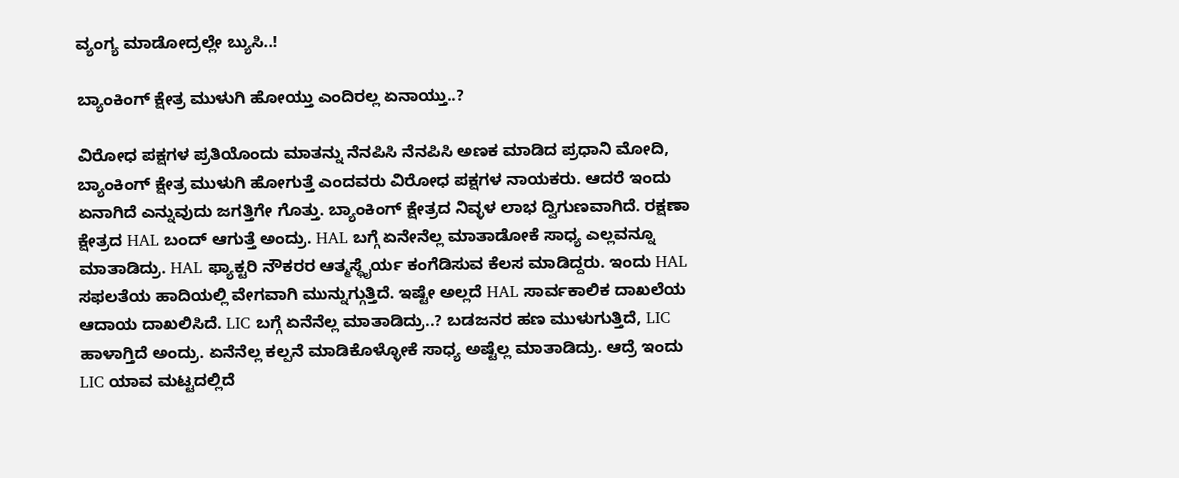ವ್ಯಂಗ್ಯ ಮಾಡೋದ್ರಲ್ಲೇ ಬ್ಯುಸಿ..!

ಬ್ಯಾಂಕಿಂಗ್ ಕ್ಷೇತ್ರ ಮುಳುಗಿ ಹೋಯ್ತು ಎಂದಿರಲ್ಲ ಏನಾಯ್ತು..?

ವಿರೋಧ ಪಕ್ಷಗಳ ಪ್ರತಿಯೊಂದು ಮಾತನ್ನು ನೆನಪಿಸಿ ನೆನಪಿಸಿ ಅಣಕ ಮಾಡಿದ ಪ್ರಧಾನಿ ಮೋದಿ, ಬ್ಯಾಂಕಿಂಗ್ ಕ್ಷೇತ್ರ ಮುಳುಗಿ ಹೋಗುತ್ತೆ ಎಂದವರು ವಿರೋಧ ಪಕ್ಷಗಳ ನಾಯಕರು. ಆದರೆ ಇಂದು ಏನಾಗಿದೆ ಎನ್ನುವುದು ಜಗತ್ತಿಗೇ ಗೊತ್ತು. ಬ್ಯಾಂಕಿಂಗ್ ಕ್ಷೇತ್ರದ ನಿವ್ಳಳ ಲಾಭ ದ್ವಿಗುಣವಾಗಿದೆ. ರಕ್ಷಣಾ ಕ್ಷೇತ್ರದ HAL ಬಂದ್ ಆಗುತ್ತೆ ಅಂದ್ರು. HAL ಬಗ್ಗೆ ಏನೇನೆಲ್ಲ ಮಾತಾಡೋಕೆ ಸಾಧ್ಯ ಎಲ್ಲವನ್ನೂ ಮಾತಾಡಿದ್ರು. HAL ಫ್ಯಾಕ್ಟರಿ ನೌಕರರ ಆತ್ಮಸ್ಥೈರ್ಯ ಕಂಗೆಡಿಸುವ ಕೆಲಸ ಮಾಡಿದ್ದರು. ಇಂದು HAL ಸಫಲತೆಯ ಹಾದಿಯಲ್ಲಿ ವೇಗವಾಗಿ ಮುನ್ನುಗ್ಗುತ್ತಿದೆ. ಇಷ್ಟೇ ಅಲ್ಲದೆ HAL ಸಾರ್ವಕಾಲಿಕ ದಾಖಲೆಯ ಆದಾಯ ದಾಖಲಿಸಿದೆ. LIC ಬಗ್ಗೆ ಏನೆನೆಲ್ಲ ಮಾತಾಡಿದ್ರು..? ಬಡಜನರ ಹಣ ಮುಳುಗುತ್ತಿದೆ, LIC ಹಾಳಾಗ್ತಿದೆ ಅಂದ್ರು. ಏನೆನೆಲ್ಲ ಕಲ್ಪನೆ ಮಾಡಿಕೊಳ್ಳೋಕೆ ಸಾಧ್ಯ ಅಷ್ಟೆಲ್ಲ ಮಾತಾಡಿದ್ರು. ಆದ್ರೆ ಇಂದು LIC ಯಾವ ಮಟ್ಟದಲ್ಲಿದೆ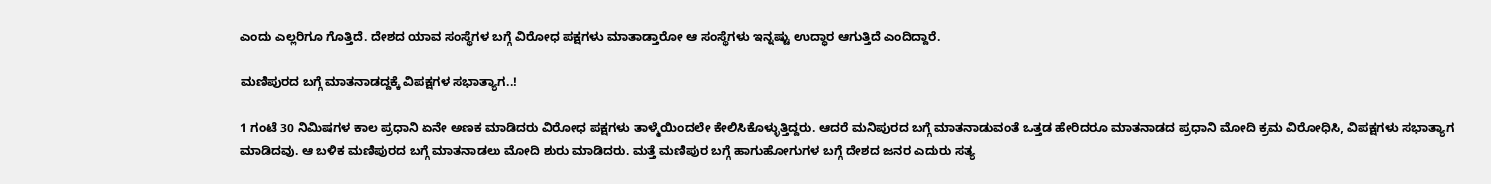ಎಂದು ಎಲ್ಲರಿಗೂ ಗೊತ್ತಿದೆ. ದೇಶದ ಯಾವ ಸಂಸ್ಥೆಗಳ ಬಗ್ಗೆ ವಿರೋಧ ಪಕ್ಷಗಳು ಮಾತಾಡ್ತಾರೋ ಆ ಸಂಸ್ಥೆಗಳು ಇನ್ನಷ್ಟು ಉದ್ಧಾರ ಆಗುತ್ತಿದೆ ಎಂದಿದ್ದಾರೆ.

ಮಣಿಪುರದ ಬಗ್ಗೆ ಮಾತನಾಡದ್ದಕ್ಕೆ ವಿಪಕ್ಷಗಳ ಸಭಾತ್ಯಾಗ..!

1 ಗಂಟೆ 30 ನಿಮಿಷಗಳ ಕಾಲ ಪ್ರಧಾನಿ ಏನೇ ಅಣಕ ಮಾಡಿದರು ವಿರೋಧ ಪಕ್ಷಗಳು ತಾಳ್ಮೆಯಿಂದಲೇ ಕೇಲಿಸಿಕೊಳ್ಳುತ್ತಿದ್ದರು. ಆದರೆ ಮನಿಪುರದ ಬಗ್ಗೆ ಮಾತನಾಡುವಂತೆ ಒತ್ತಡ ಹೇರಿದರೂ ಮಾತನಾಡದ ಪ್ರಧಾನಿ ಮೋದಿ ಕ್ರಮ ವಿರೋಧಿಸಿ, ವಿಪಕ್ಷಗಳು ಸಭಾತ್ಯಾಗ ಮಾಡಿದವು. ಆ ಬಳಿಕ ಮಣಿಪುರದ ಬಗ್ಗೆ ಮಾತನಾಡಲು ಮೋದಿ ಶುರು ಮಾಡಿದರು. ಮತ್ತೆ ಮಣಿಪುರ ಬಗ್ಗೆ ಹಾಗುಹೋಗುಗಳ ಬಗ್ಗೆ ದೇಶದ ಜನರ ಎದುರು ಸತ್ಯ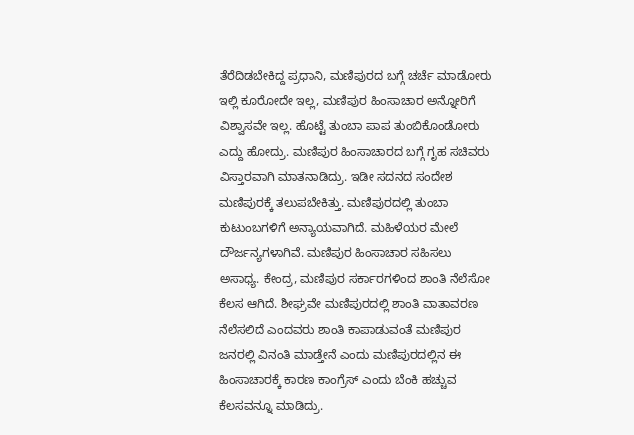ತೆರೆದಿಡಬೇಕಿದ್ದ ಪ್ರಧಾನಿ, ಮಣಿಪುರದ ಬಗ್ಗೆ ಚರ್ಚೆ ಮಾಡೋರು ಇಲ್ಲಿ ಕೂರೋದೇ ಇಲ್ಲ, ಮಣಿಪುರ ಹಿಂಸಾಚಾರ ಅನ್ನೋರಿಗೆ ವಿಶ್ವಾಸವೇ ಇಲ್ಲ. ಹೊಟ್ಟೆ ತುಂಬಾ ಪಾಪ ತುಂಬಿಕೊಂಡೋರು ಎದ್ದು ಹೋದ್ರು. ಮಣಿಪುರ ಹಿಂಸಾಚಾರದ ಬಗ್ಗೆ ಗೃಹ ಸಚಿವರು ವಿಸ್ತಾರವಾಗಿ ಮಾತನಾಡಿದ್ರು. ಇಡೀ ಸದನದ ಸಂದೇಶ ಮಣಿಪುರಕ್ಕೆ ತಲುಪಬೇಕಿತ್ತು. ಮಣಿಪುರದಲ್ಲಿ ತುಂಬಾ ಕುಟುಂಬಗಳಿಗೆ ಅನ್ಯಾಯವಾಗಿದೆ. ಮಹಿಳೆಯರ ಮೇಲೆ ದೌರ್ಜನ್ಯಗಳಾಗಿವೆ. ಮಣಿಪುರ ಹಿಂಸಾಚಾರ ಸಹಿಸಲು ಅಸಾಧ್ಯ. ಕೇಂದ್ರ, ಮಣಿಪುರ ಸರ್ಕಾರಗಳಿಂದ ಶಾಂತಿ ನೆಲೆಸೋ ಕೆಲಸ ಆಗಿದೆ. ಶೀಘ್ರವೇ ಮಣಿಪುರದಲ್ಲಿ ಶಾಂತಿ ವಾತಾವರಣ ನೆಲೆಸಲಿದೆ ಎಂದವರು ಶಾಂತಿ ಕಾಪಾಡುವಂತೆ ಮಣಿಪುರ ಜನರಲ್ಲಿ ವಿನಂತಿ ಮಾಡ್ತೇನೆ ಎಂದು ಮಣಿಪುರದಲ್ಲಿನ ಈ ಹಿಂಸಾಚಾರಕ್ಕೆ ಕಾರಣ ಕಾಂಗ್ರೆಸ್ ಎಂದು ಬೆಂಕಿ ಹಚ್ಚುವ ಕೆಲಸವನ್ನೂ ಮಾಡಿದ್ರು.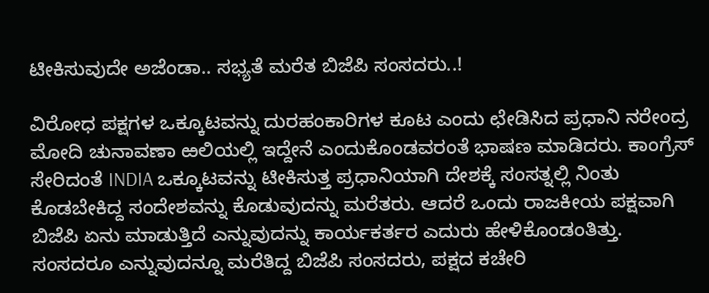ಟೀಕಿಸುವುದೇ ಅಜೆಂಡಾ.. ಸಭ್ಯತೆ ಮರೆತ ಬಿಜೆಪಿ ಸಂಸದರು..!

ವಿರೋಧ ಪಕ್ಷಗಳ ಒಕ್ಕೂಟವನ್ನು ದುರಹಂಕಾರಿಗಳ ಕೂಟ ಎಂದು ಛೇಡಿಸಿದ ಪ್ರಧಾನಿ ನರೇಂದ್ರ ಮೋದಿ ಚುನಾವಣಾ ಱಲಿಯಲ್ಲಿ ಇದ್ದೇನೆ ಎಂದುಕೊಂಡವರಂತೆ ಭಾಷಣ ಮಾಡಿದರು. ಕಾಂಗ್ರೆಸ್ ಸೇರಿದಂತೆ INDIA ಒಕ್ಕೂಟವನ್ನು ಟೀಕಿಸುತ್ತ ಪ್ರಧಾನಿಯಾಗಿ ದೇಶಕ್ಕೆ ಸಂಸತ್ನಲ್ಲಿ ನಿಂತು ಕೊಡಬೇಕಿದ್ದ ಸಂದೇಶವನ್ನು ಕೊಡುವುದನ್ನು ಮರೆತರು. ಆದರೆ ಒಂದು ರಾಜಕೀಯ ಪಕ್ಷವಾಗಿ ಬಿಜೆಪಿ ಏನು ಮಾಡುತ್ತಿದೆ ಎನ್ನುವುದನ್ನು ಕಾರ್ಯಕರ್ತರ ಎದುರು ಹೇಳಿಕೊಂಡಂತಿತ್ತು. ಸಂಸದರೂ ಎನ್ನುವುದನ್ನೂ ಮರೆತಿದ್ದ ಬಿಜೆಪಿ ಸಂಸದರು, ಪಕ್ಷದ ಕಚೇರಿ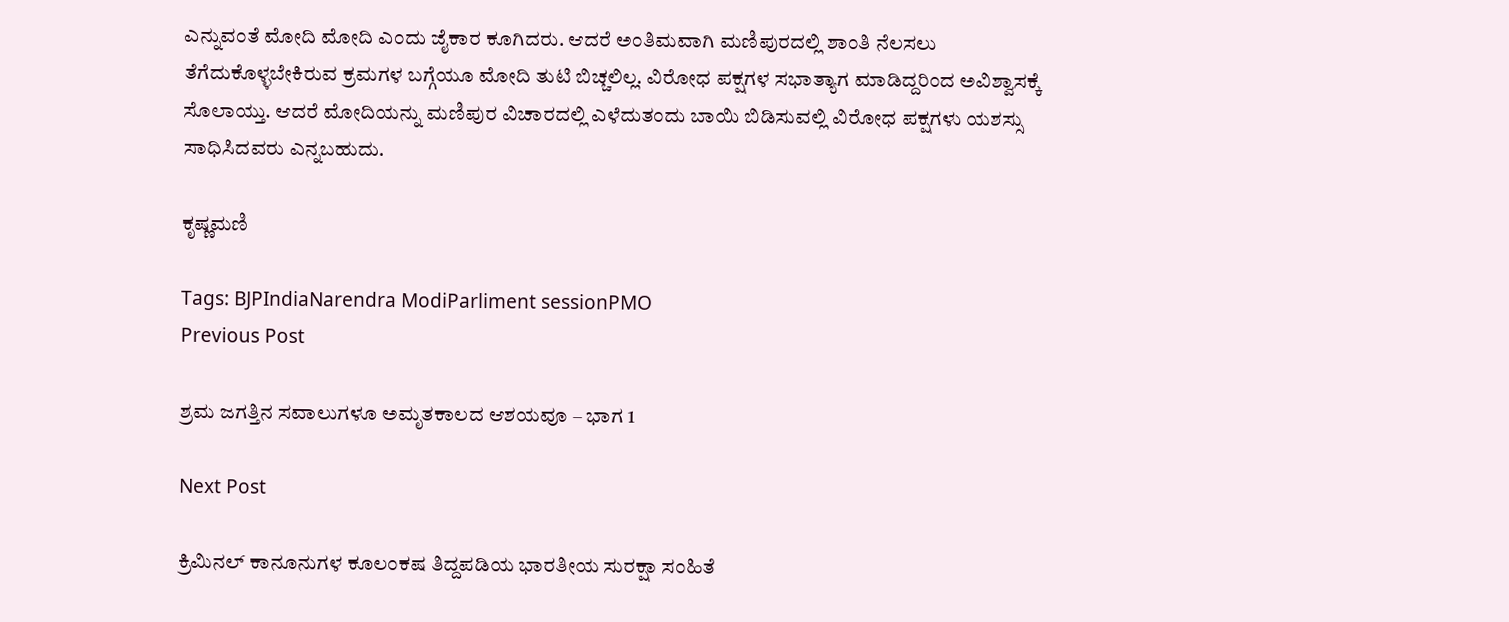ಎನ್ನುವಂತೆ ಮೋದಿ ಮೋದಿ ಎಂದು ಜೈಕಾರ ಕೂಗಿದರು. ಆದರೆ ಅಂತಿಮವಾಗಿ ಮಣಿಪುರದಲ್ಲಿ ಶಾಂತಿ ನೆಲಸಲು ತೆಗೆದುಕೊಳ್ಳಬೇಕಿರುವ ಕ್ರಮಗಳ ಬಗ್ಗೆಯೂ ಮೋದಿ ತುಟಿ ಬಿಚ್ಚಲಿಲ್ಲ. ವಿರೋಧ ಪಕ್ಷಗಳ ಸಭಾತ್ಯಾಗ ಮಾಡಿದ್ದರಿಂದ ಅವಿಶ್ವಾಸಕ್ಕೆ ಸೊಲಾಯ್ತು. ಆದರೆ ಮೋದಿಯನ್ನು ಮಣಿಪುರ ವಿಚಾರದಲ್ಲಿ ಎಳೆದುತಂದು ಬಾಯಿ ಬಿಡಿಸುವಲ್ಲಿ ವಿರೋಧ ಪಕ್ಷಗಳು ಯಶಸ್ಸು ಸಾಧಿಸಿದವರು ಎನ್ನಬಹುದು.

ಕೃಷ್ಣಮಣಿ

Tags: BJPIndiaNarendra ModiParliment sessionPMO
Previous Post

ಶ್ರಮ ಜಗತ್ತಿನ ಸವಾಲುಗಳೂ ಅಮೃತಕಾಲದ ಆಶಯವೂ – ಭಾಗ 1

Next Post

ಕ್ರಿಮಿನಲ್‌ ಕಾನೂನುಗಳ ಕೂಲಂಕಷ ತಿದ್ದಪಡಿಯ ಭಾರತೀಯ ಸುರಕ್ಷಾ ಸಂಹಿತೆ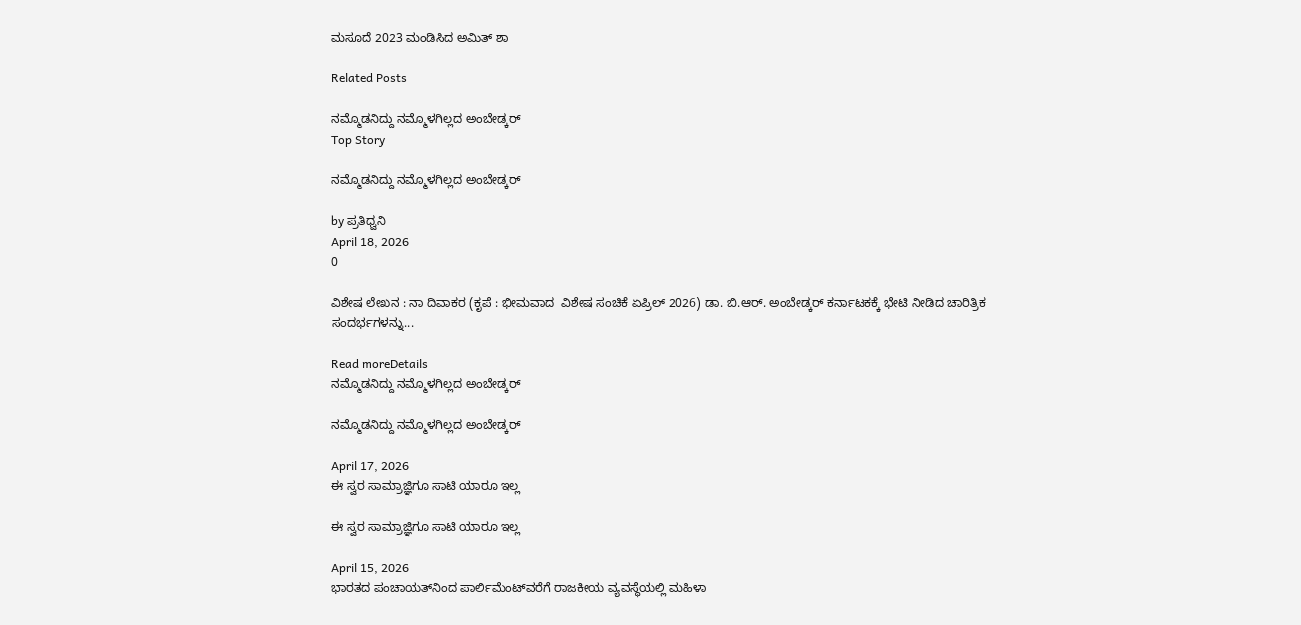ಮಸೂದೆ 2023 ಮಂಡಿಸಿದ ಅಮಿತ್‌ ಶಾ

Related Posts

ನಮ್ಮೊಡನಿದ್ದು ನಮ್ಮೊಳಗಿಲ್ಲದ ಅಂಬೇಡ್ಕರ್
Top Story

ನಮ್ಮೊಡನಿದ್ದು ನಮ್ಮೊಳಗಿಲ್ಲದ ಅಂಬೇಡ್ಕರ್

by ಪ್ರತಿಧ್ವನಿ
April 18, 2026
0

ವಿಶೇಷ ಲೇಖನ : ನಾ ದಿವಾಕರ (ಕೃಪೆ : ಭೀಮವಾದ  ವಿಶೇಷ ಸಂಚಿಕೆ ಏಪ್ರಿಲ್‌ 2026) ಡಾ. ಬಿ.ಆರ್. ಅಂಬೇಡ್ಕರ್‌ ಕರ್ನಾಟಕಕ್ಕೆ ಭೇಟಿ ನೀಡಿದ ಚಾರಿತ್ರಿಕ ಸಂದರ್ಭಗಳನ್ನು...

Read moreDetails
ನಮ್ಮೊಡನಿದ್ದು ನಮ್ಮೊಳಗಿಲ್ಲದ ಅಂಬೇಡ್ಕರ್

ನಮ್ಮೊಡನಿದ್ದು ನಮ್ಮೊಳಗಿಲ್ಲದ ಅಂಬೇಡ್ಕರ್

April 17, 2026
ಈ ಸ್ವರ ಸಾಮ್ರಾಜ್ಞಿಗೂ ಸಾಟಿ ಯಾರೂ ಇಲ್ಲ

ಈ ಸ್ವರ ಸಾಮ್ರಾಜ್ಞಿಗೂ ಸಾಟಿ ಯಾರೂ ಇಲ್ಲ

April 15, 2026
ಭಾರತದ ಪಂಚಾಯತ್‌ನಿಂದ ಪಾರ್ಲಿಮೆಂಟ್‌ವರೆಗೆ ರಾಜಕೀಯ ವ್ಯವಸ್ಥೆಯಲ್ಲಿ ಮಹಿಳಾ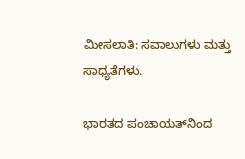ಮೀಸಲಾತಿ: ಸವಾಲುಗಳು ಮತ್ತು ಸಾಧ್ಯತೆಗಳು.

ಭಾರತದ ಪಂಚಾಯತ್‌ನಿಂದ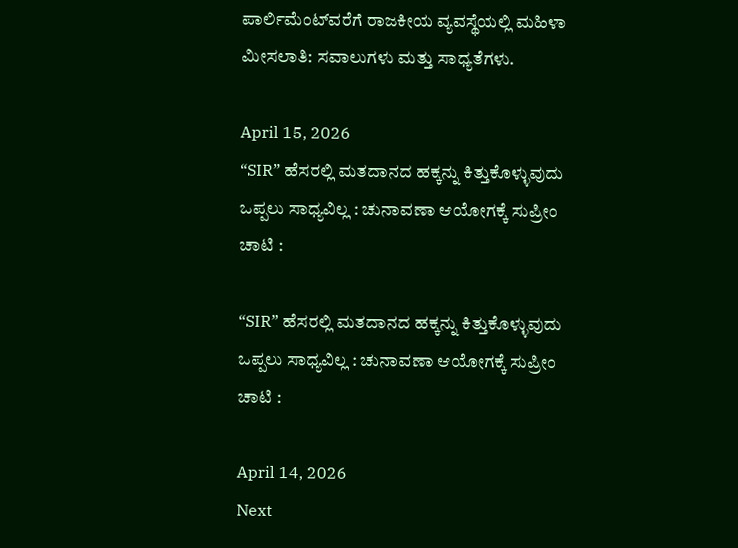ಪಾರ್ಲಿಮೆಂಟ್‌ವರೆಗೆ ರಾಜಕೀಯ ವ್ಯವಸ್ಥೆಯಲ್ಲಿ ಮಹಿಳಾ ಮೀಸಲಾತಿ: ಸವಾಲುಗಳು ಮತ್ತು ಸಾಧ್ಯತೆಗಳು.

April 15, 2026
“SIR” ಹೆಸರಲ್ಲಿ ಮತದಾನದ ಹಕ್ಕನ್ನು ಕಿತ್ತುಕೊಳ್ಳುವುದು ಒಪ್ಪಲು ಸಾಧ್ಯವಿಲ್ಲ : ಚುನಾವಣಾ ಆಯೋಗಕ್ಕೆ ಸುಪ್ರೀಂ ಚಾಟಿ :

“SIR” ಹೆಸರಲ್ಲಿ ಮತದಾನದ ಹಕ್ಕನ್ನು ಕಿತ್ತುಕೊಳ್ಳುವುದು ಒಪ್ಪಲು ಸಾಧ್ಯವಿಲ್ಲ : ಚುನಾವಣಾ ಆಯೋಗಕ್ಕೆ ಸುಪ್ರೀಂ ಚಾಟಿ :

April 14, 2026
Next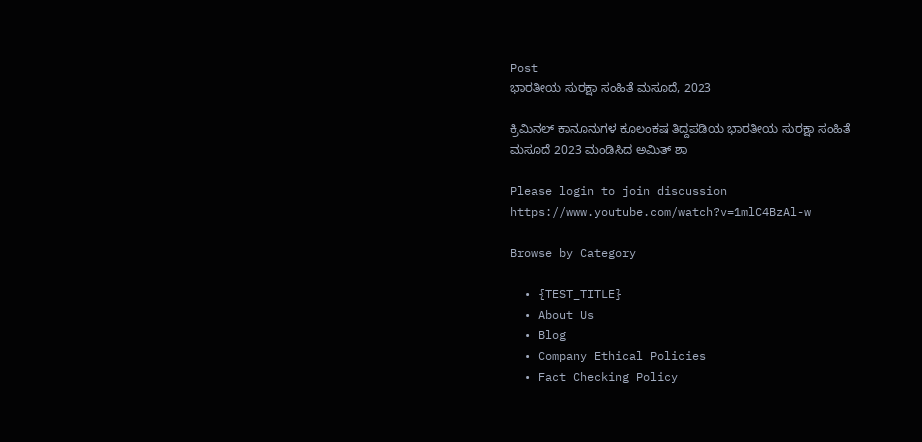Post
ಭಾರತೀಯ ಸುರಕ್ಷಾ ಸಂಹಿತೆ ಮಸೂದೆ, 2023

ಕ್ರಿಮಿನಲ್‌ ಕಾನೂನುಗಳ ಕೂಲಂಕಷ ತಿದ್ದಪಡಿಯ ಭಾರತೀಯ ಸುರಕ್ಷಾ ಸಂಹಿತೆ ಮಸೂದೆ 2023 ಮಂಡಿಸಿದ ಅಮಿತ್‌ ಶಾ

Please login to join discussion
https://www.youtube.com/watch?v=1mlC4BzAl-w

Browse by Category

  • {TEST_TITLE}
  • About Us
  • Blog
  • Company Ethical Policies
  • Fact Checking Policy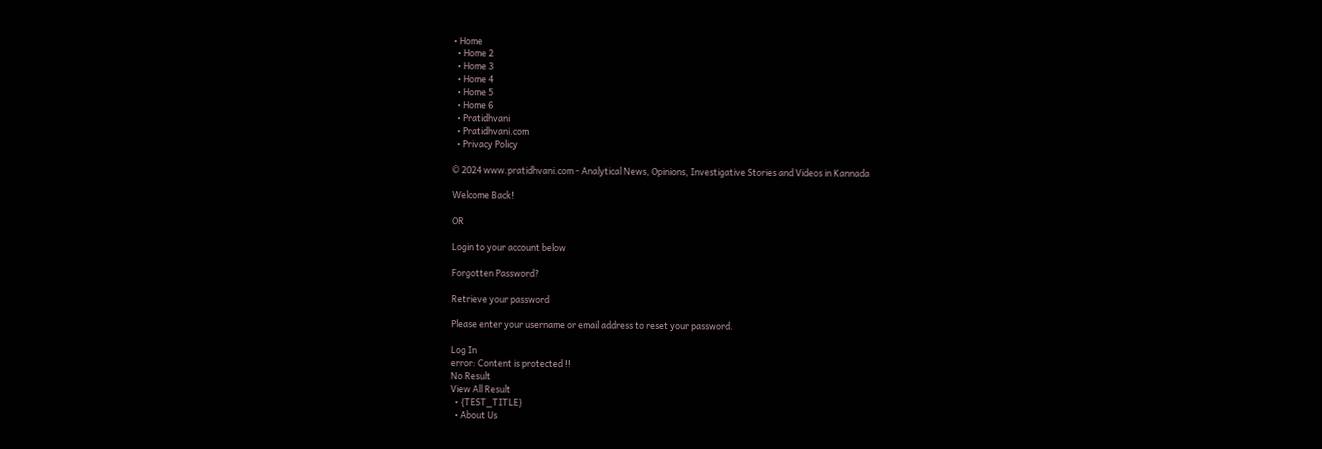• Home
  • Home 2
  • Home 3
  • Home 4
  • Home 5
  • Home 6
  • Pratidhvani
  • Pratidhvani.com
  • Privacy Policy

© 2024 www.pratidhvani.com - Analytical News, Opinions, Investigative Stories and Videos in Kannada

Welcome Back!

OR

Login to your account below

Forgotten Password?

Retrieve your password

Please enter your username or email address to reset your password.

Log In
error: Content is protected !!
No Result
View All Result
  • {TEST_TITLE}
  • About Us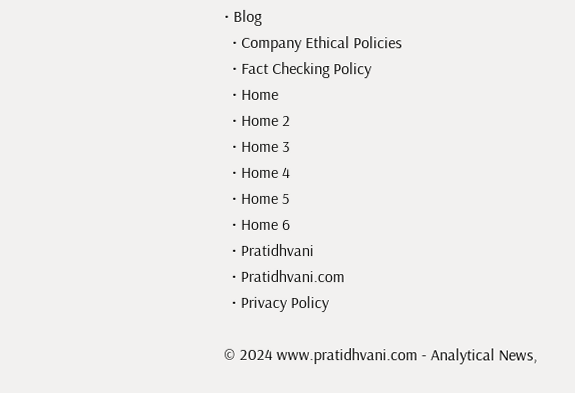• Blog
  • Company Ethical Policies
  • Fact Checking Policy
  • Home
  • Home 2
  • Home 3
  • Home 4
  • Home 5
  • Home 6
  • Pratidhvani
  • Pratidhvani.com
  • Privacy Policy

© 2024 www.pratidhvani.com - Analytical News,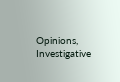Opinions, Investigative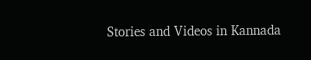Stories and Videos in Kannada